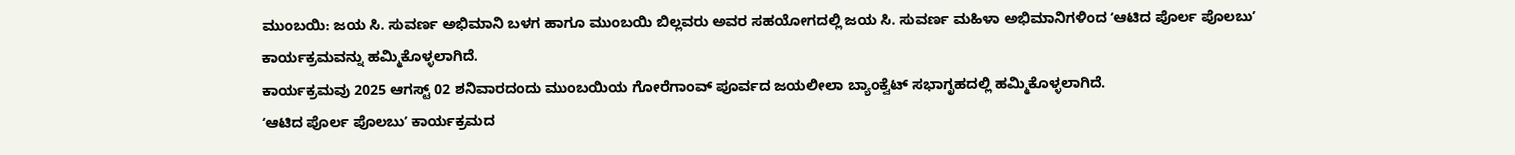ಮುಂಬಯಿ: ಜಯ ಸಿ. ಸುವರ್ಣ ಅಭಿಮಾನಿ ಬಳಗ ಹಾಗೂ ಮುಂಬಯಿ ಬಿಲ್ಲವರು ಅವರ ಸಹಯೋಗದಲ್ಲಿ ಜಯ ಸಿ. ಸುವರ್ಣ ಮಹಿಳಾ ಅಭಿಮಾನಿಗಳಿಂದ ʻಆಟಿದ ಪೊರ್ಲ ಪೊಲಬುʼ ಕಾರ್ಯಕ್ರಮವನ್ನು ಹಮ್ಮಿಕೊಳ್ಳಲಾಗಿದೆ.
ಕಾರ್ಯಕ್ರಮವು 2025 ಆಗಸ್ಟ್ 02 ಶನಿವಾರದಂದು ಮುಂಬಯಿಯ ಗೋರೆಗಾಂವ್ ಪೂರ್ವದ ಜಯಲೀಲಾ ಬ್ಯಾಂಕ್ವೆಟ್ ಸಭಾಗೃಹದಲ್ಲಿ ಹಮ್ಮಿಕೊಳ್ಳಲಾಗಿದೆ.
ʻಆಟಿದ ಪೊರ್ಲ ಪೊಲಬುʼ ಕಾರ್ಯಕ್ರಮದ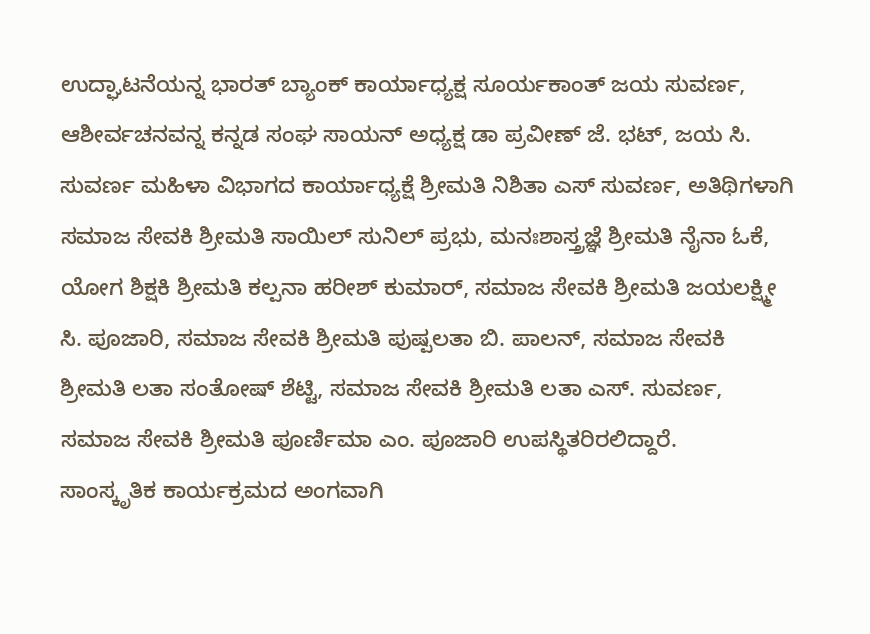ಉದ್ಘಾಟನೆಯನ್ನ ಭಾರತ್ ಬ್ಯಾಂಕ್ ಕಾರ್ಯಾಧ್ಯಕ್ಷ ಸೂರ್ಯಕಾಂತ್ ಜಯ ಸುವರ್ಣ, ಆಶೀರ್ವಚನವನ್ನ ಕನ್ನಡ ಸಂಘ ಸಾಯನ್ ಅಧ್ಯಕ್ಷ ಡಾ ಪ್ರವೀಣ್ ಜೆ. ಭಟ್, ಜಯ ಸಿ. ಸುವರ್ಣ ಮಹಿಳಾ ವಿಭಾಗದ ಕಾರ್ಯಾಧ್ಯಕ್ಷೆ ಶ್ರೀಮತಿ ನಿಶಿತಾ ಎಸ್ ಸುವರ್ಣ, ಅತಿಥಿಗಳಾಗಿ ಸಮಾಜ ಸೇವಕಿ ಶ್ರೀಮತಿ ಸಾಯಿಲ್ ಸುನಿಲ್ ಪ್ರಭು, ಮನಃಶಾಸ್ತ್ರಜ್ಞೆ ಶ್ರೀಮತಿ ನೈನಾ ಓಕೆ, ಯೋಗ ಶಿಕ್ಷಕಿ ಶ್ರೀಮತಿ ಕಲ್ಪನಾ ಹರೀಶ್ ಕುಮಾರ್, ಸಮಾಜ ಸೇವಕಿ ಶ್ರೀಮತಿ ಜಯಲಕ್ಷ್ಮೀ ಸಿ. ಪೂಜಾರಿ, ಸಮಾಜ ಸೇವಕಿ ಶ್ರೀಮತಿ ಪುಷ್ಪಲತಾ ಬಿ. ಪಾಲನ್, ಸಮಾಜ ಸೇವಕಿ ಶ್ರೀಮತಿ ಲತಾ ಸಂತೋಷ್ ಶೆಟ್ಟಿ, ಸಮಾಜ ಸೇವಕಿ ಶ್ರೀಮತಿ ಲತಾ ಎಸ್. ಸುವರ್ಣ, ಸಮಾಜ ಸೇವಕಿ ಶ್ರೀಮತಿ ಪೂರ್ಣಿಮಾ ಎಂ. ಪೂಜಾರಿ ಉಪಸ್ಥಿತರಿರಲಿದ್ದಾರೆ.
ಸಾಂಸ್ಕೃತಿಕ ಕಾರ್ಯಕ್ರಮದ ಅಂಗವಾಗಿ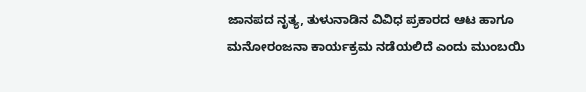ಜಾನಪದ ನೃತ್ಯ, ತುಳುನಾಡಿನ ವಿವಿಧ ಪ್ರಕಾರದ ಆಟ ಹಾಗೂ ಮನೋರಂಜನಾ ಕಾರ್ಯಕ್ರಮ ನಡೆಯಲಿದೆ ಎಂದು ಮುಂಬಯಿ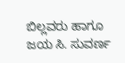ಬಿಲ್ಲವರು ಹಾಗೂ ಜಯ ಸಿ. ಸುವರ್ಣ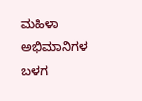ಮಹಿಳಾ ಅಭಿಮಾನಿಗಳ ಬಳಗ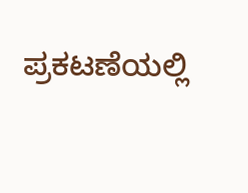ಪ್ರಕಟಣೆಯಲ್ಲಿ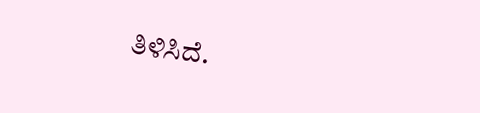ತಿಳಿಸಿದೆ.